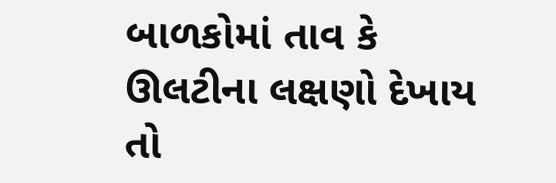બાળકોમાં તાવ કે ઊલટીના લક્ષણો દેખાય તો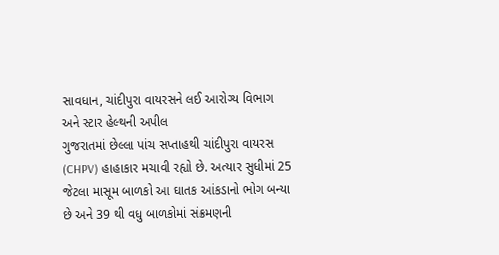સાવધાન, ચાંદીપુરા વાયરસને લઈ આરોગ્ય વિભાગ અને સ્ટાર હેલ્થની અપીલ
ગુજરાતમાં છેલ્લા પાંચ સપ્તાહથી ચાંદીપુરા વાયરસ (CHPV) હાહાકાર મચાવી રહ્યો છે. અત્યાર સુધીમાં 25 જેટલા માસૂમ બાળકો આ ઘાતક આંકડાનો ભોગ બન્યા છે અને 39 થી વધુ બાળકોમાં સંક્રમણની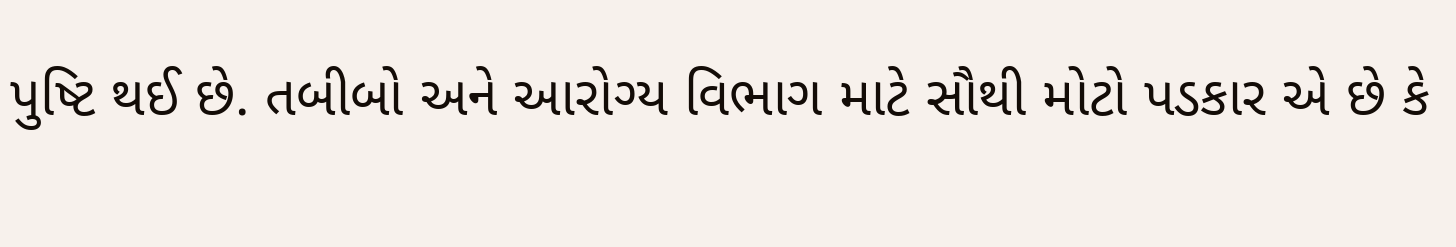પુષ્ટિ થઈ છે. તબીબો અને આરોગ્ય વિભાગ માટે સૌથી મોટો પડકાર એ છે કે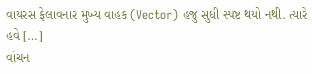વાયરસ ફેલાવનાર મુખ્ય વાહક (Vector) હજુ સુધી સ્પષ્ટ થયો નથી. ત્યારે હવે […]
વાંચન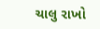ચાલુ રાખો